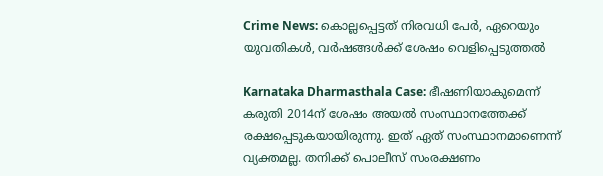Crime News: കൊല്ലപ്പെട്ടത് നിരവധി പേര്‍, ഏറെയും യുവതികള്‍, വര്‍ഷങ്ങള്‍ക്ക് ശേഷം വെളിപ്പെടുത്തല്‍

Karnataka Dharmasthala Case: ഭീഷണിയാകുമെന്ന് കരുതി 2014ന് ശേഷം അയല്‍ സംസ്ഥാനത്തേക്ക് രക്ഷപ്പെടുകയായിരുന്നു. ഇത് ഏത് സംസ്ഥാനമാണെന്ന് വ്യക്തമല്ല. തനിക്ക് പൊലീസ് സംരക്ഷണം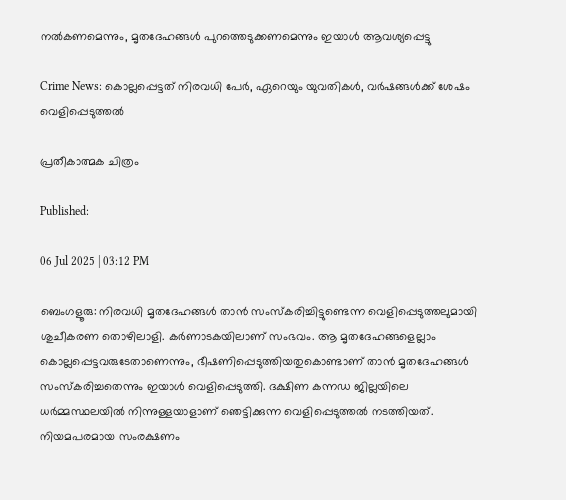നല്‍കണമെന്നും, മൃതദേഹങ്ങള്‍ പുറത്തെടുക്കണമെന്നും ഇയാള്‍ ആവശ്യപ്പെട്ടു

Crime News: കൊല്ലപ്പെട്ടത് നിരവധി പേര്‍, ഏറെയും യുവതികള്‍, വര്‍ഷങ്ങള്‍ക്ക് ശേഷം വെളിപ്പെടുത്തല്‍

പ്രതീകാത്മക ചിത്രം

Published:

06 Jul 2025 | 03:12 PM

ബെംഗളൂരു: നിരവധി മൃതദേഹങ്ങള്‍ താന്‍ സംസ്‌കരിച്ചിട്ടുണ്ടെന്ന വെളിപ്പെടുത്തലുമായി ശുചീകരണ തൊഴിലാളി. കര്‍ണാടകയിലാണ് സംഭവം. ആ മൃതദേഹങ്ങളെല്ലാം കൊല്ലപ്പെട്ടവരുടേതാണെന്നും, ഭീഷണിപ്പെടുത്തിയതുകൊണ്ടാണ് താന്‍ മൃതദേഹങ്ങള്‍ സംസ്‌കരിച്ചതെന്നും ഇയാള്‍ വെളിപ്പെടുത്തി. ദക്ഷിണ കന്നഡ ജില്ലയിലെ ധർമ്മസ്ഥലയില്‍ നിന്നുള്ളയാളാണ് ഞെട്ടിക്കുന്ന വെളിപ്പെടുത്തല്‍ നടത്തിയത്. നിയമപരമായ സംരക്ഷണം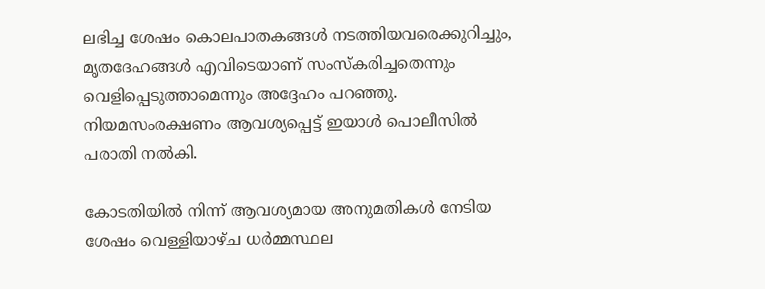ലഭിച്ച ശേഷം കൊലപാതകങ്ങള്‍ നടത്തിയവരെക്കുറിച്ചും, മൃതദേഹങ്ങള്‍ എവിടെയാണ് സംസ്‌കരിച്ചതെന്നും വെളിപ്പെടുത്താമെന്നും അദ്ദേഹം പറഞ്ഞു. നിയമസംരക്ഷണം ആവശ്യപ്പെട്ട് ഇയാള്‍ പൊലീസില്‍ പരാതി നല്‍കി.

കോടതിയിൽ നിന്ന് ആവശ്യമായ അനുമതികൾ നേടിയ ശേഷം വെള്ളിയാഴ്ച ധർമ്മസ്ഥല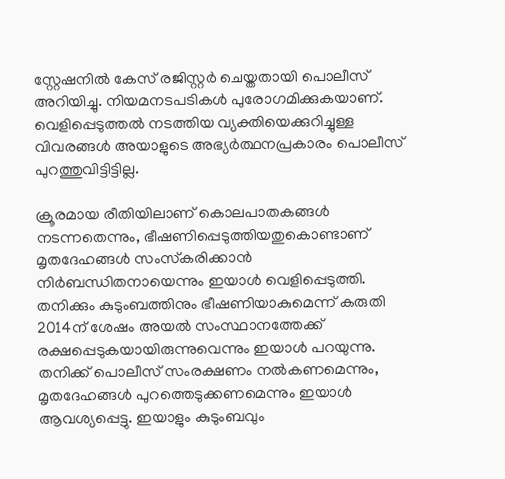സ്റ്റേഷനിൽ കേസ് രജിസ്റ്റർ ചെയ്തതായി പൊലീസ് അറിയിച്ചു. നിയമനടപടികൾ പുരോഗമിക്കുകയാണ്. വെളിപ്പെടുത്തല്‍ നടത്തിയ വ്യക്തിയെക്കുറിച്ചുള്ള വിവരങ്ങള്‍ അയാളുടെ അഭ്യര്‍ത്ഥനപ്രകാരം പൊലീസ് പുറത്തുവിട്ടിട്ടില്ല.

ക്രൂരമായ രീതിയിലാണ് കൊലപാതകങ്ങള്‍ നടന്നതെന്നും, ഭീഷണിപ്പെടുത്തിയതുകൊണ്ടാണ്‌ മൃതദേഹങ്ങള്‍ സംസ്‌കരിക്കാന്‍ നിര്‍ബന്ധിതനായെന്നും ഇയാള്‍ വെളിപ്പെടുത്തി. തനിക്കും കുടുംബത്തിനും ഭീഷണിയാകുമെന്ന് കരുതി 2014ന് ശേഷം അയല്‍ സംസ്ഥാനത്തേക്ക് രക്ഷപ്പെടുകയായിരുന്നുവെന്നും ഇയാള്‍ പറയുന്നു.  തനിക്ക് പൊലീസ് സംരക്ഷണം നല്‍കണമെന്നും, മൃതദേഹങ്ങള്‍ പുറത്തെടുക്കണമെന്നും ഇയാള്‍ ആവശ്യപ്പെട്ടു. ഇയാളും കുടുംബവും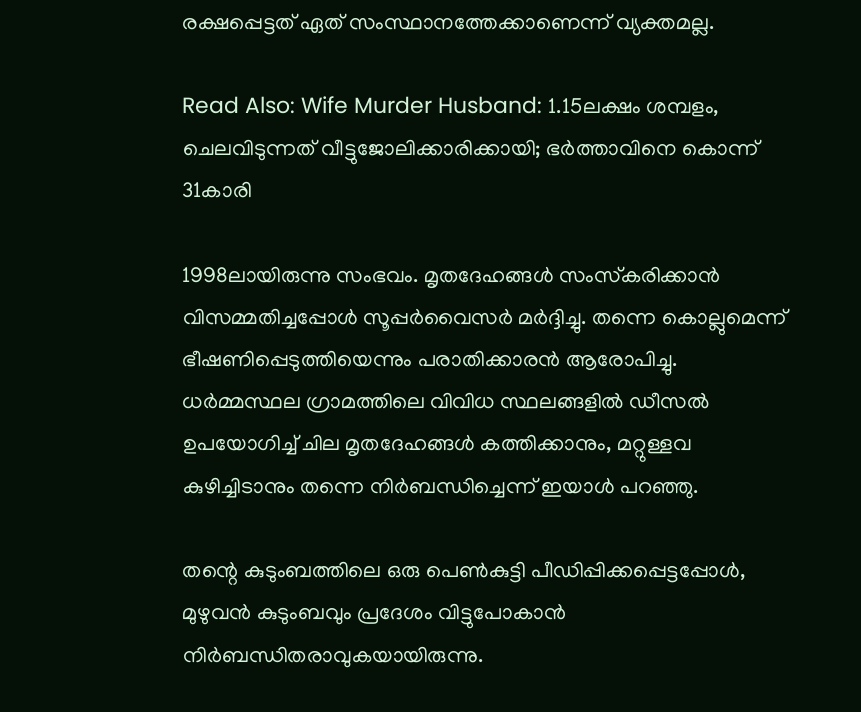രക്ഷപ്പെട്ടത് ഏത് സംസ്ഥാനത്തേക്കാണെന്ന് വ്യക്തമല്ല.

Read Also: Wife Murder Husband: 1.15ലക്ഷം ശമ്പളം, ചെലവിടുന്നത് വീട്ടുജോലിക്കാരിക്കായി; ഭർത്താവിനെ കൊന്ന് 31കാരി

1998ലായിരുന്നു സംഭവം. മൃതദേഹങ്ങള്‍ സംസ്‌കരിക്കാന്‍ വിസമ്മതിച്ചപ്പോള്‍ സൂപ്പര്‍വൈസര്‍ മര്‍ദ്ദിച്ചു. തന്നെ കൊല്ലുമെന്ന് ഭീഷണിപ്പെടുത്തിയെന്നും പരാതിക്കാരന്‍ ആരോപിച്ചു. ധർമ്മസ്ഥല ഗ്രാമത്തിലെ വിവിധ സ്ഥലങ്ങളിൽ ഡീസൽ ഉപയോഗിച്ച് ചില മൃതദേഹങ്ങൾ കത്തിക്കാനും, മറ്റുള്ളവ കുഴിച്ചിടാനും തന്നെ നിര്‍ബന്ധിച്ചെന്ന് ഇയാള്‍ പറഞ്ഞു.

തന്റെ കുടുംബത്തിലെ ഒരു പെൺകുട്ടി പീഡിപ്പിക്കപ്പെട്ടപ്പോൾ, മുഴുവൻ കുടുംബവും പ്രദേശം വിട്ടുപോകാൻ നിർബന്ധിതരാവുകയായിരുന്നു.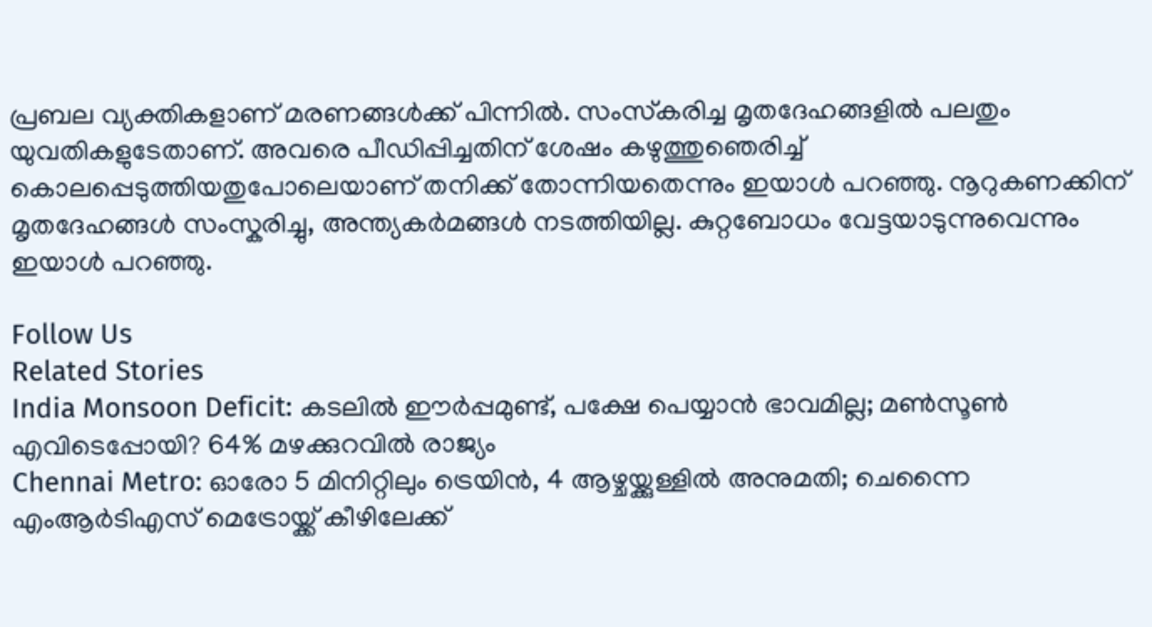പ്രബല വ്യക്തികളാണ് മരണങ്ങള്‍ക്ക് പിന്നില്‍. സംസ്‌കരിച്ച മൃതദേഹങ്ങളില്‍ പലതും യുവതികളുടേതാണ്. അവരെ പീഡിപ്പിച്ചതിന് ശേഷം കഴുത്തുഞെരിച്ച് കൊലപ്പെടുത്തിയതുപോലെയാണ് തനിക്ക് തോന്നിയതെന്നും ഇയാള്‍ പറഞ്ഞു. നൂറുകണക്കിന് മൃതദേഹങ്ങൾ സംസ്കരിച്ചു, അന്ത്യകർമങ്ങൾ നടത്തിയില്ല. കുറ്റബോധം വേട്ടയാടുന്നുവെന്നും ഇയാള്‍ പറഞ്ഞു.

Follow Us
Related Stories
India Monsoon Deficit: കടലിൽ ഈർപ്പമുണ്ട്, പക്ഷേ പെയ്യാൻ ഭാവമില്ല; മൺസൂൺ എവിടെപ്പോയി? 64% മഴക്കുറവിൽ രാജ്യം
Chennai Metro: ഓരോ 5 മിനിറ്റിലും ട്രെയിൻ, 4 ആഴ്ചയ്ക്കുള്ളിൽ അനുമതി; ചെന്നൈ എംആർടിഎസ് മെട്രോയ്ക്ക് കീഴിലേക്ക്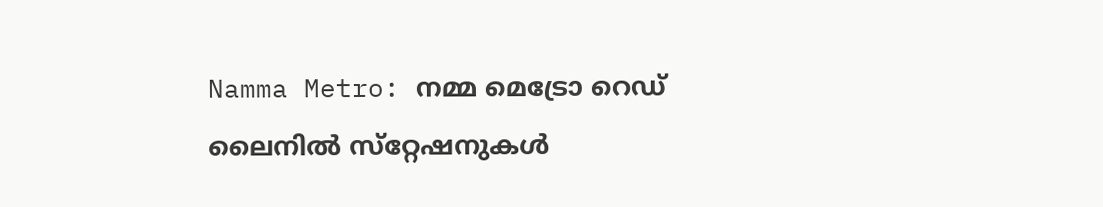Namma Metro: നമ്മ മെട്രോ റെഡ് ലൈനില്‍ സ്‌റ്റേഷനുകള്‍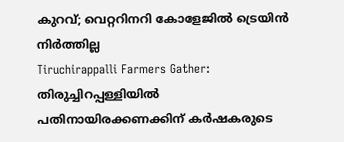കുറവ്; വെറ്ററിനറി കോളേജില്‍ ട്രെയിന്‍ നിര്‍ത്തില്ല
Tiruchirappalli Farmers Gather: തിരുച്ചിറപ്പള്ളിയിൽ പതിനായിരക്കണക്കിന് കർഷകരുടെ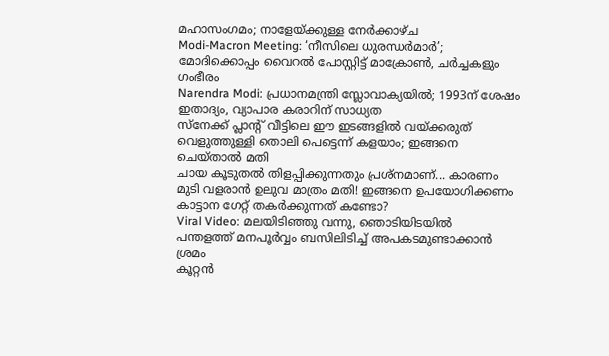മഹാസംഗമം; നാളേയ്ക്കുള്ള നേർക്കാഴ്ച
Modi-Macron Meeting: ‘നീസിലെ ധുരന്ധര്‍മാര്‍’; മോദിക്കൊപ്പം വൈറല്‍ പോസ്റ്റിട്ട് മാക്രോണ്‍, ചര്‍ച്ചകളും ഗംഭീരം
Narendra Modi: പ്രധാനമന്ത്രി സ്ലോവാക്യയില്‍; 1993ന് ശേഷം ഇതാദ്യം, വ്യാപാര കരാറിന് സാധ്യത
സ്നേക്ക് പ്ലാന്റ് വീട്ടിലെ ഈ ഇടങ്ങളിൽ വയ്ക്കരുത്
വെളുത്തുള്ളി തൊലി പെട്ടെന്ന് കളയാം; ഇങ്ങനെ ചെയ്താല്‍ മതി
ചായ കൂടുതൽ തിളപ്പിക്കുന്നതും പ്രശ്നമാണ്... കാരണം
മുടി വളരാൻ ഉലുവ മാത്രം മതി! ഇങ്ങനെ ഉപയോഗിക്കണം
കാട്ടാന ഗേറ്റ് തകർക്കുന്നത് കണ്ടോ?
Viral Video: മലയിടിഞ്ഞു വന്നു, ഞൊടിയിടയിൽ
പന്തളത്ത് മനപൂർവ്വം ബസിലിടിച്ച് അപകടമുണ്ടാക്കാൻ ശ്രമം
കൂറ്റൻ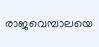രാജവെമ്പാലയെ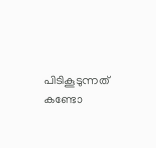പിടികൂടുന്നത് കണ്ടോ